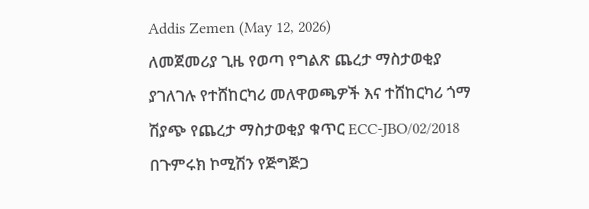Addis Zemen (May 12, 2026)
ለመጀመሪያ ጊዜ የወጣ የግልጽ ጨረታ ማስታወቂያ
ያገለገሉ የተሸከርካሪ መለዋወጫዎች እና ተሸከርካሪ ጎማ
ሽያጭ የጨረታ ማስታወቂያ ቁጥር ECC‐JBO/02/2018
በጉምሩክ ኮሚሽን የጅግጅጋ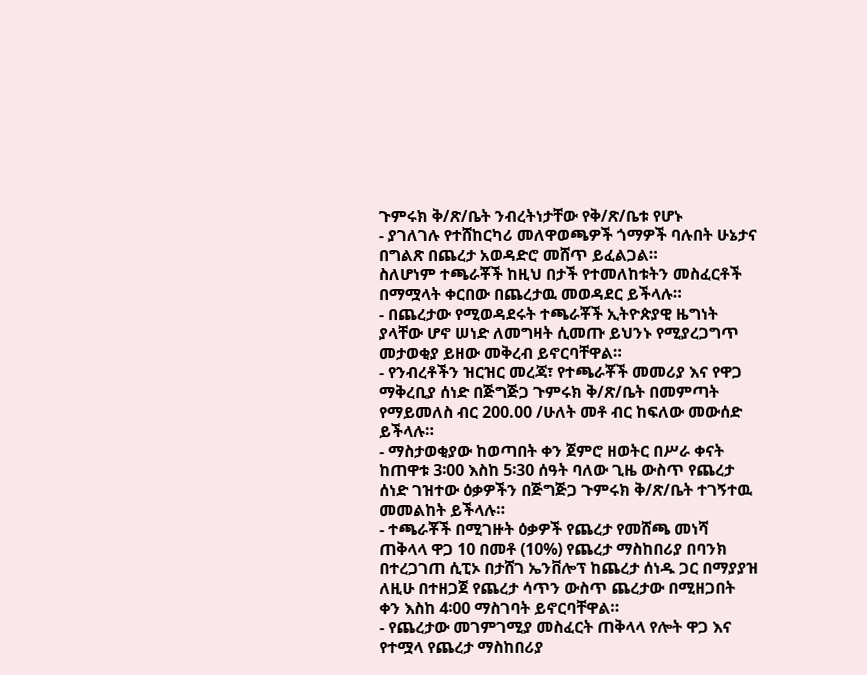ጉምሩክ ቅ/ጽ/ቤት ንብረትነታቸው የቅ/ጽ/ቤቱ የሆኑ
- ያገለገሉ የተሸከርካሪ መለዋወጫዎች ጎማዎች ባሉበት ሁኔታና በግልጽ በጨረታ አወዳድሮ መሸጥ ይፈልጋል።
ስለሆነም ተጫራቾች ከዚህ በታች የተመለከቱትን መስፈርቶች በማሟላት ቀርበው በጨረታዉ መወዳደር ይችላሉ።
- በጨረታው የሚወዳደሩት ተጫራቾች ኢትዮጵያዊ ዜግነት ያላቸው ሆኖ ሠነድ ለመግዛት ሲመጡ ይህንኑ የሚያረጋግጥ መታወቂያ ይዘው መቅረብ ይኖርባቸዋል።
- የንብረቶችን ዝርዝር መረጃ፣ የተጫራቾች መመሪያ እና የዋጋ ማቅረቢያ ሰነድ በጅግጅጋ ጉምሩክ ቅ/ጽ/ቤት በመምጣት የማይመለስ ብር 200.00 /ሁለት መቶ ብር ከፍለው መውሰድ ይችላሉ።
- ማስታወቂያው ከወጣበት ቀን ጀምሮ ዘወትር በሥራ ቀናት ከጠዋቱ 3፡00 እስከ 5፡30 ሰዓት ባለው ጊዜ ውስጥ የጨረታ ሰነድ ገዝተው ዕቃዎችን በጅግጅጋ ጉምሩክ ቅ/ጽ/ቤት ተገኝተዉ መመልከት ይችላሉ።
- ተጫራቾች በሚገዙት ዕቃዎች የጨረታ የመሸጫ መነሻ ጠቅላላ ዋጋ 10 በመቶ (10%) የጨረታ ማስከበሪያ በባንክ በተረጋገጠ ሲፒኦ በታሸገ ኤንቨሎፕ ከጨረታ ሰነዱ ጋር በማያያዝ ለዚሁ በተዘጋጀ የጨረታ ሳጥን ውስጥ ጨረታው በሚዘጋበት ቀን እስከ 4፡00 ማስገባት ይኖርባቸዋል።
- የጨረታው መገምገሚያ መስፈርት ጠቅላላ የሎት ዋጋ እና የተሟላ የጨረታ ማስከበሪያ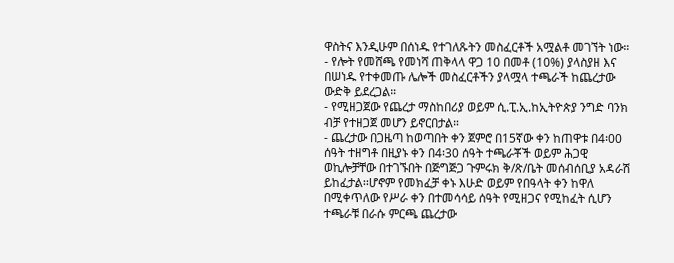ዋስትና እንዲሁም በሰነዱ የተገለጹትን መስፈርቶች አሟልቶ መገኘት ነው።
- የሎት የመሸጫ የመነሻ ጠቅላላ ዋጋ 10 በመቶ (10%) ያላስያዘ እና በሠነዱ የተቀመጡ ሌሎች መስፈርቶችን ያላሟላ ተጫራች ከጨረታው ውድቅ ይደረጋል።
- የሚዘጋጀው የጨረታ ማስከበሪያ ወይም ሲ.ፒ.ኢ.ከኢትዮጵያ ንግድ ባንክ ብቻ የተዘጋጀ መሆን ይኖርበታል።
- ጨረታው በጋዜጣ ከወጣበት ቀን ጀምሮ በ15ኛው ቀን ከጠዋቱ በ4፡00 ሰዓት ተዘግቶ በዚያኑ ቀን በ4፡30 ሰዓት ተጫራቾች ወይም ሕጋዊ ወኪሎቻቸው በተገኙበት በጅግጅጋ ጉምሩክ ቅ/ጽ/ቤት መሰብሰቢያ አዳራሽ ይከፈታል፡፡ሆኖም የመክፈቻ ቀኑ እሁድ ወይም የበዓላት ቀን ከዋለ በሚቀጥለው የሥራ ቀን በተመሳሳይ ሰዓት የሚዘጋና የሚከፈት ሲሆን ተጫራቹ በራሱ ምርጫ ጨረታው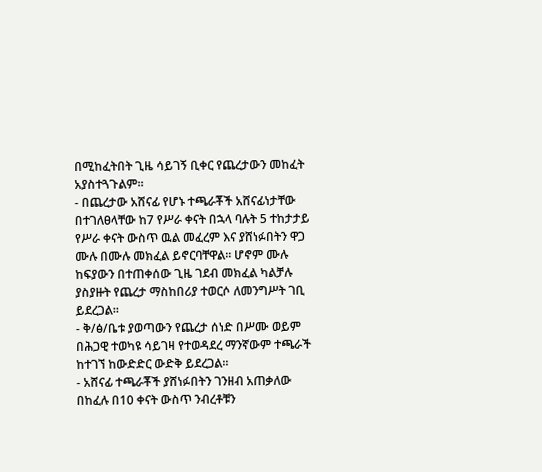በሚከፈትበት ጊዜ ሳይገኝ ቢቀር የጨረታውን መከፈት አያስተጓጉልም።
- በጨረታው አሸናፊ የሆኑ ተጫራቾች አሸናፊነታቸው በተገለፀላቸው ከ7 የሥራ ቀናት በኋላ ባሉት 5 ተከታታይ የሥራ ቀናት ውስጥ ዉል መፈረም እና ያሸነፉበትን ዋጋ ሙሉ በሙሉ መክፈል ይኖርባቸዋል፡፡ ሆኖም ሙሉ ከፍያውን በተጠቀሰው ጊዜ ገደብ መክፈል ካልቻሉ ያስያዙት የጨረታ ማስከበሪያ ተወርሶ ለመንግሥት ገቢ ይደረጋል።
- ቅ/ፅ/ቤቱ ያወጣውን የጨረታ ሰነድ በሥሙ ወይም በሕጋዊ ተወካዩ ሳይገዛ የተወዳደረ ማንኛውም ተጫራች ከተገኘ ከውድድር ውድቅ ይደረጋል።
- አሸናፊ ተጫራቾች ያሸነፉበትን ገንዘብ አጠቃለው በከፈሉ በ10 ቀናት ውስጥ ንብረቶቹን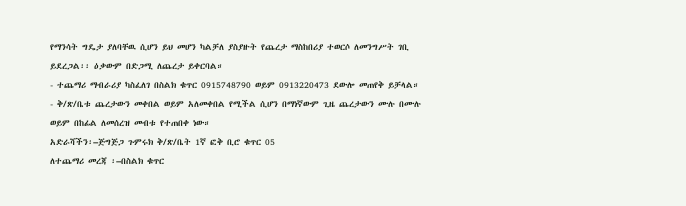የማንሳት ግዴታ ያለባቸዉ ሲሆን ይህ መሆን ካልቻለ ያስያዙት የጨረታ ማስከበሪያ ተወርሶ ለመንግሥት ገቢ ይደረጋል፡፡ ዕቃውም በድጋሚ ለጨረታ ይቀርባል።
- ተጨማሪ ማብራሪያ ካስፈለገ በስልክ ቁጥር 0915748790 ወይም 0913220473 ደውሎ መጠየቅ ይቻላል።
- ቅ/ጽ/ቤቱ ጨረታውን መቀበል ወይም አለመቀበል የሚችል ሲሆን በማነኛውም ጊዜ ጨረታውን ሙሉ በሙሉ ወይም በከፊል ለመሰረዝ መብቱ የተጠበቀ ነው።
አድራሻችን፡–ጅግጅጋ ጉምሩክ ቅ/ጽ/ቤት 1ኛ ፎቅ ቢሮ ቁጥር 05
ለተጨማሪ መረጃ ፡–በስልክ ቁጥር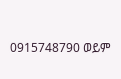0915748790 ወይም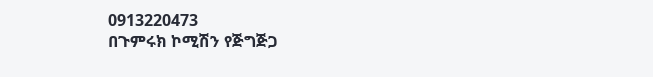0913220473
በጉምሩክ ኮሚሽን የጅግጅጋ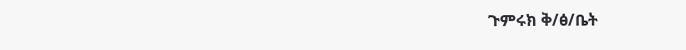ጉምሩክ ቅ/ፅ/ቤት